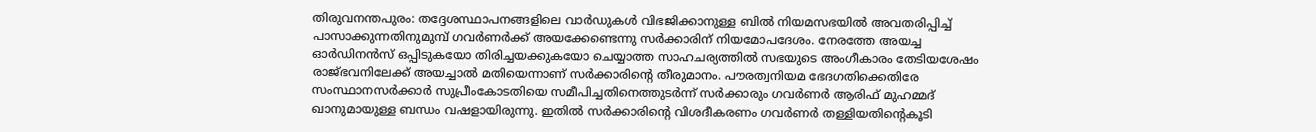തിരുവനന്തപുരം: തദ്ദേശസ്ഥാപനങ്ങളിലെ വാർഡുകൾ വിഭജിക്കാനുള്ള ബിൽ നിയമസഭയിൽ അവതരിപ്പിച്ച് പാസാക്കുന്നതിനുമുമ്പ് ഗവർണർക്ക് അയക്കേണ്ടെന്നു സർക്കാരിന് നിയമോപദേശം. നേരത്തേ അയച്ച ഓർഡിനൻസ് ഒപ്പിടുകയോ തിരിച്ചയക്കുകയോ ചെയ്യാത്ത സാഹചര്യത്തിൽ സഭയുടെ അംഗീകാരം തേടിയശേഷം രാജ്ഭവനിലേക്ക് അയച്ചാൽ മതിയെന്നാണ് സർക്കാരിന്റെ തീരുമാനം. പൗരത്വനിയമ ഭേദഗതിക്കെതിരേ സംസ്ഥാനസർക്കാർ സുപ്രീംകോടതിയെ സമീപിച്ചതിനെത്തുടർന്ന് സർക്കാരും ഗവർണർ ആരിഫ് മുഹമ്മദ് ഖാനുമായുള്ള ബന്ധം വഷളായിരുന്നു. ഇതിൽ സർക്കാരിന്റെ വിശദീകരണം ഗവർണർ തള്ളിയതിന്റെകൂടി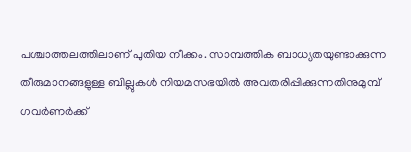പശ്ചാത്തലത്തിലാണ് പുതിയ നീക്കം. സാമ്പത്തിക ബാധ്യതയുണ്ടാക്കുന്ന തീരുമാനങ്ങളുള്ള ബില്ലുകൾ നിയമസഭയിൽ അവതരിപ്പിക്കുന്നതിനുമുമ്പ് ഗവർണർക്ക്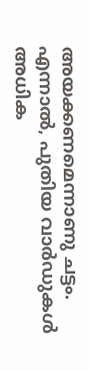അയക്കണമെന്നാണു ചട്ടം. എന്നാൽ, പുതിയ വാർഡുകൾ അധിക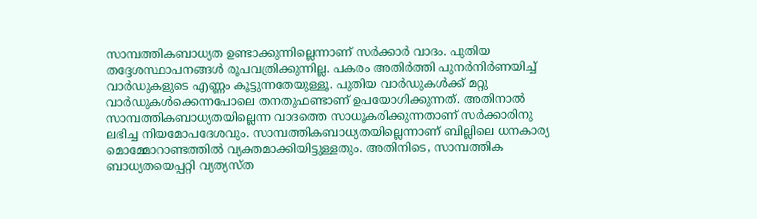സാമ്പത്തികബാധ്യത ഉണ്ടാക്കുന്നില്ലെന്നാണ് സർക്കാർ വാദം. പുതിയ തദ്ദേശസ്ഥാപനങ്ങൾ രൂപവത്രിക്കുന്നില്ല. പകരം അതിർത്തി പുനർനിർണയിച്ച് വാർഡുകളുടെ എണ്ണം കൂട്ടുന്നതേയുള്ളൂ. പുതിയ വാർഡുകൾക്ക് മറ്റു വാർഡുകൾക്കെന്നപോലെ തനതുഫണ്ടാണ് ഉപയോഗിക്കുന്നത്. അതിനാൽ സാമ്പത്തികബാധ്യതയില്ലെന്ന വാദത്തെ സാധൂകരിക്കുന്നതാണ് സർക്കാരിനു ലഭിച്ച നിയമോപദേശവും. സാമ്പത്തികബാധ്യതയില്ലെന്നാണ് ബില്ലിലെ ധനകാര്യ മൊമ്മോറാണ്ടത്തിൽ വ്യക്തമാക്കിയിട്ടുള്ളതും. അതിനിടെ, സാമ്പത്തിക ബാധ്യതയെപ്പറ്റി വ്യത്യസ്ത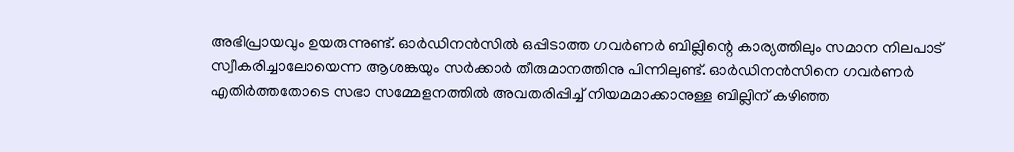അഭിപ്രായവും ഉയരുന്നുണ്ട്. ഓർഡിനൻസിൽ ഒപ്പിടാത്ത ഗവർണർ ബില്ലിന്റെ കാര്യത്തിലും സമാന നിലപാട് സ്വീകരിച്ചാലോയെന്ന ആശങ്കയും സർക്കാർ തീരുമാനത്തിനു പിന്നിലുണ്ട്. ഓർഡിനൻസിനെ ഗവർണർ എതിർത്തതോടെ സഭാ സമ്മേളനത്തിൽ അവതരിപ്പിച്ച് നിയമമാക്കാനുള്ള ബില്ലിന് കഴിഞ്ഞ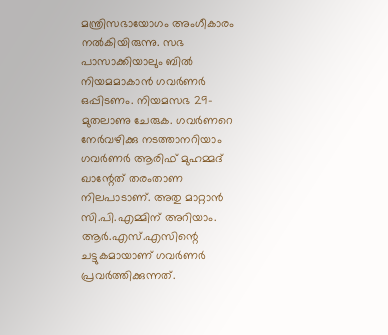മന്ത്രിസഭായോഗം അംഗീകാരം നൽകിയിരുന്നു. സഭ പാസാക്കിയാലും ബിൽ നിയമമാകാൻ ഗവർണർ ഒപ്പിടണം. നിയമസഭ 29-മുതലാണു ചേരുക. ഗവർണറെ നേർവഴിക്കു നടത്താനറിയാം ഗവർണർ ആരിഫ് മുഹമ്മദ് ഖാന്റേത് തരംതാണ നിലപാടാണ്. അതു മാറ്റാൻ സി.പി.എമ്മിന് അറിയാം. ആർ.എസ്.എസിന്റെ ചട്ടുകമായാണ് ഗവർണർ പ്രവർത്തിക്കുന്നത്.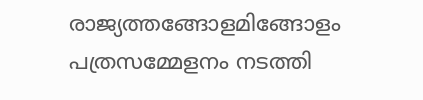രാജ്യത്തങ്ങോളമിങ്ങോളം പത്രസമ്മേളനം നടത്തി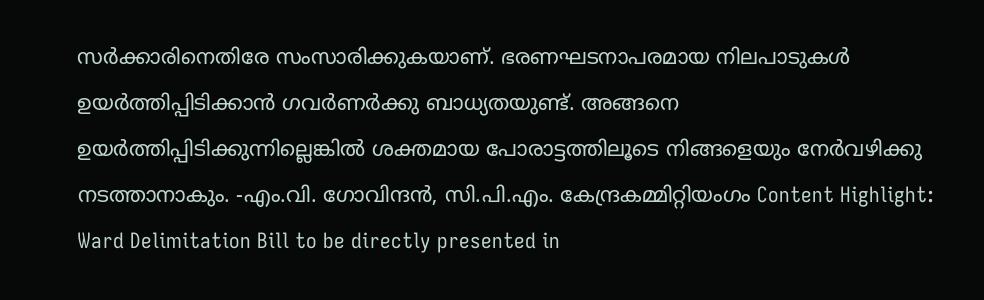സർക്കാരിനെതിരേ സംസാരിക്കുകയാണ്. ഭരണഘടനാപരമായ നിലപാടുകൾ ഉയർത്തിപ്പിടിക്കാൻ ഗവർണർക്കു ബാധ്യതയുണ്ട്. അങ്ങനെ ഉയർത്തിപ്പിടിക്കുന്നില്ലെങ്കിൽ ശക്തമായ പോരാട്ടത്തിലൂടെ നിങ്ങളെയും നേർവഴിക്കു നടത്താനാകും. -എം.വി. ഗോവിന്ദൻ, സി.പി.എം. കേന്ദ്രകമ്മിറ്റിയംഗം Content Highlight: Ward Delimitation Bill to be directly presented in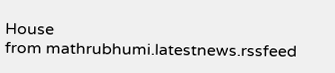House
from mathrubhumi.latestnews.rssfeed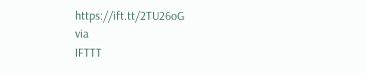https://ift.tt/2TU26oG
via
IFTTT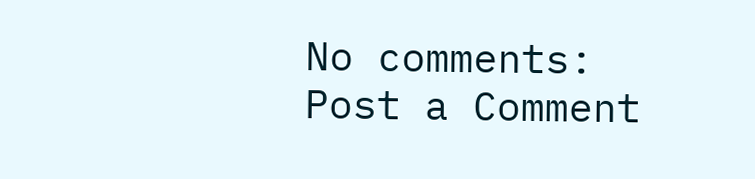No comments:
Post a Comment